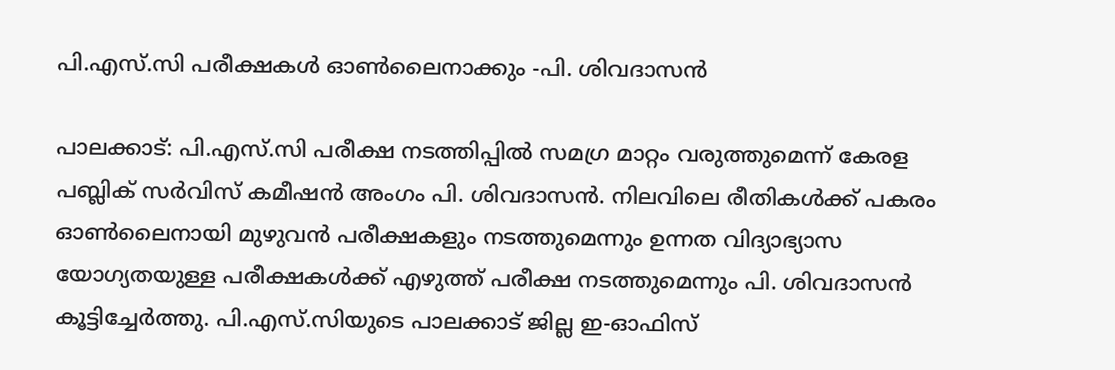പി.എസ്.സി പരീക്ഷകൾ ഓൺലൈനാക്കും -പി. ശിവദാസൻ

പാലക്കാട്: പി.എസ്.സി പരീക്ഷ നടത്തിപ്പിൽ സമഗ്ര മാറ്റം വരുത്തുമെന്ന് കേരള പബ്ലിക് സർവിസ് കമീഷൻ അംഗം പി. ശിവദാസൻ. നിലവിലെ രീതികൾക്ക് പകരം ഓൺലൈനായി മുഴുവൻ പരീക്ഷകളും നടത്തുമെന്നും ഉന്നത വിദ്യാഭ്യാസ യോഗ്യതയുള്ള പരീക്ഷകൾക്ക് എഴുത്ത് പരീക്ഷ നടത്തുമെന്നും പി. ശിവദാസൻ കൂട്ടിച്ചേർത്തു. പി.എസ്.സിയുടെ പാലക്കാട് ജില്ല ഇ-ഓഫിസ്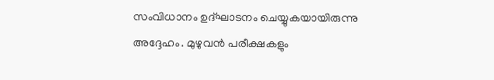സംവിധാനം ഉദ്ഘാടനം ചെയ്യുകയായിരുന്നു അദ്ദേഹം. മുഴുവൻ പരീക്ഷകളും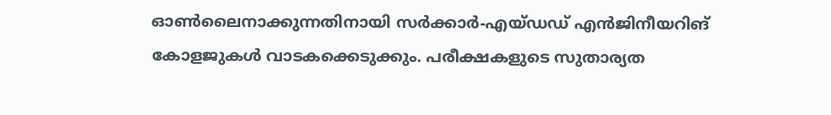ഓൺലൈനാക്കുന്നതിനായി സർക്കാർ-എയ്ഡഡ് എൻജിനീയറിങ് കോളജുകൾ വാടകക്കെടുക്കും. പരീക്ഷകളുടെ സുതാര്യത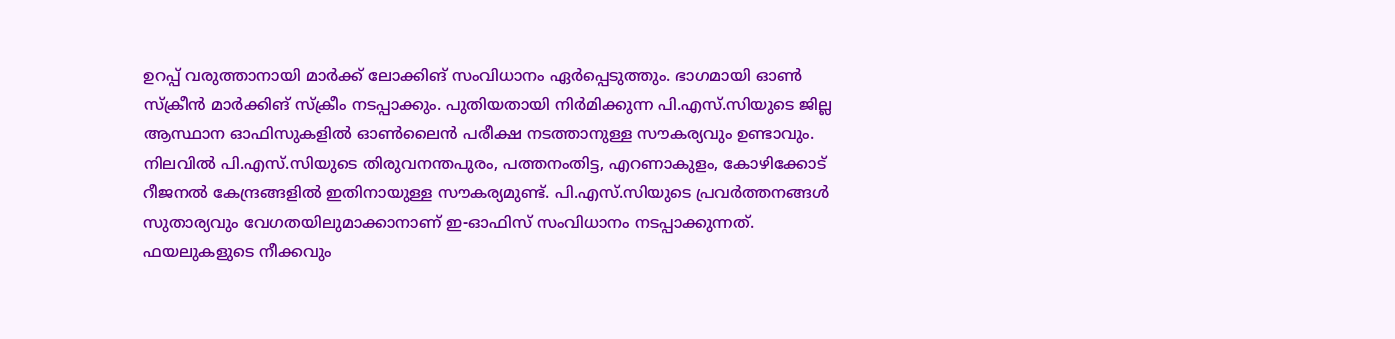ഉറപ്പ് വരുത്താനായി മാർക്ക് ലോക്കിങ് സംവിധാനം ഏർപ്പെടുത്തും. ഭാഗമായി ഓൺ സ്ക്രീൻ മാർക്കിങ് സ്ക്രീം നടപ്പാക്കും. പുതിയതായി നിർമിക്കുന്ന പി.എസ്.സിയുടെ ജില്ല ആസ്ഥാന ഓഫിസുകളിൽ ഓൺലൈൻ പരീക്ഷ നടത്താനുള്ള സൗകര്യവും ഉണ്ടാവും. നിലവിൽ പി.എസ്.സിയുടെ തിരുവനന്തപുരം, പത്തനംതിട്ട, എറണാകുളം, കോഴിക്കോട് റീജനൽ കേന്ദ്രങ്ങളിൽ ഇതിനായുള്ള സൗകര്യമുണ്ട്. പി.എസ്.സിയുടെ പ്രവർത്തനങ്ങൾ സുതാര്യവും വേഗതയിലുമാക്കാനാണ് ഇ-ഓഫിസ് സംവിധാനം നടപ്പാക്കുന്നത്. ഫയലുകളുടെ നീക്കവും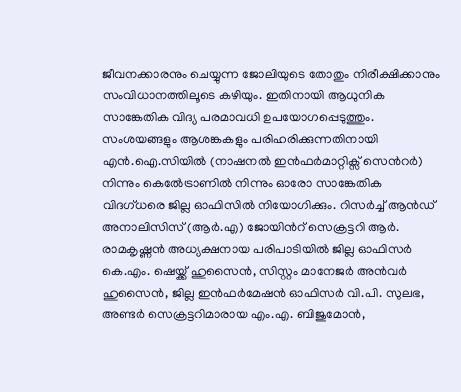ജീവനക്കാരനും ചെയ്യുന്ന ജോലിയുടെ തോതും നിരീക്ഷിക്കാനും സംവിധാനത്തിലൂടെ കഴിയും. ഇതിനായി ആധുനിക സാങ്കേതിക വിദ്യ പരമാവധി ഉപയോഗപ്പെടുത്തും. സംശയങ്ങളും ആശങ്കകളും പരിഹരിക്കുന്നതിനായി എൻ.ഐ.സിയിൽ (നാഷനൽ ഇൻഫർമാറ്റിക്സ് സെൻറർ) നിന്നും കെൽേട്രാണിൽ നിന്നും ഓരോ സാങ്കേതിക വിദഗ്ധരെ ജില്ല ഓഫിസിൽ നിയോഗിക്കും. റിസർച്ച് ആൻഡ് അനാലിസിസ് (ആർ.എ) ജോയിൻറ് സെക്രട്ടറി ആർ. രാമകൃഷ്ണൻ അധ്യക്ഷനായ പരിപാടിയിൽ ജില്ല ഓഫിസർ കെ.എം. ഷെയ്ക്ക് ഹുസൈൻ, സിസ്റ്റം മാനേജർ അൻവർ ഹുസൈൻ, ജില്ല ഇൻഫർമേഷൻ ഓഫിസർ വി.പി. സുലഭ, അണ്ടർ സെക്രട്ടറിമാരായ എം.എ. ബിജുമോൻ,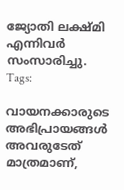ജ്യോതി ലക്ഷ്മി എന്നിവർ സംസാരിച്ചു.
Tags:

വായനക്കാരുടെ അഭിപ്രായങ്ങള്‍ അവരുടേത് മാത്രമാണ്,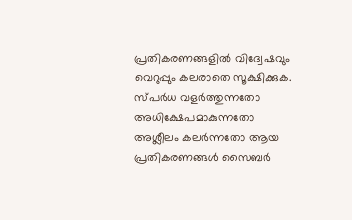പ്രതികരണങ്ങളിൽ വിദ്വേഷവും വെറുപ്പും കലരാതെ സൂക്ഷിക്കുക. സ്പർധ വളർത്തുന്നതോ അധിക്ഷേപമാകുന്നതോ അശ്ലീലം കലർന്നതോ ആയ പ്രതികരണങ്ങൾ സൈബർ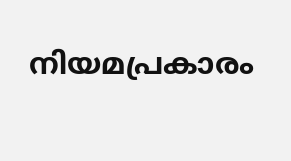നിയമപ്രകാരം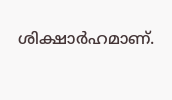ശിക്ഷാർഹമാണ്.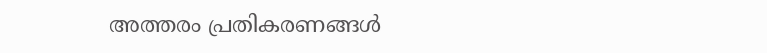അത്തരം പ്രതികരണങ്ങൾ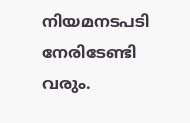നിയമനടപടി നേരിടേണ്ടി വരും.